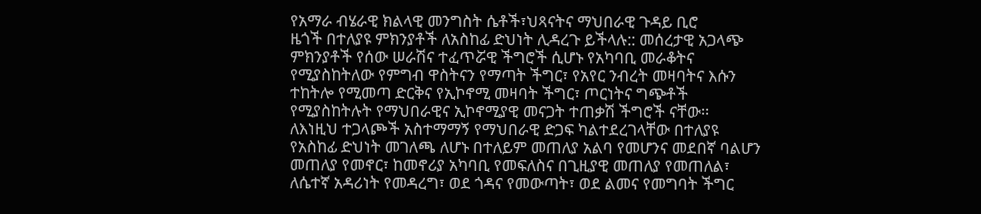የአማራ ብሄራዊ ክልላዊ መንግስት ሴቶች፣ህጻናትና ማህበራዊ ጉዳይ ቢሮ
ዜጎች በተለያዩ ምክንያቶች ለአስከፊ ድህነት ሊዳረጉ ይችላሉ:: መሰረታዊ አጋላጭ ምክንያቶች የሰው ሠራሽና ተፈጥሯዊ ችግሮች ሲሆኑ የአካባቢ መራቆትና የሚያስከትለው የምግብ ዋስትናን የማጣት ችግር፣ የአየር ንብረት መዛባትና እሱን ተከትሎ የሚመጣ ድርቅና የኢኮኖሚ መዛባት ችግር፣ ጦርነትና ግጭቶች የሚያስከትሉት የማህበራዊና ኢኮኖሚያዊ መናጋት ተጠቃሽ ችግሮች ናቸው፡፡
ለእነዚህ ተጋላጮች አስተማማኝ የማህበራዊ ድጋፍ ካልተደረገላቸው በተለያዩ የአስከፊ ድህነት መገለጫ ለሆኑ በተለይም መጠለያ አልባ የመሆንና መደበኛ ባልሆን መጠለያ የመኖር፣ ከመኖሪያ አካባቢ የመፍለስና በጊዚያዊ መጠለያ የመጠለል፣ ለሴተኛ አዳሪነት የመዳረግ፣ ወደ ጎዳና የመውጣት፣ ወደ ልመና የመግባት ችግር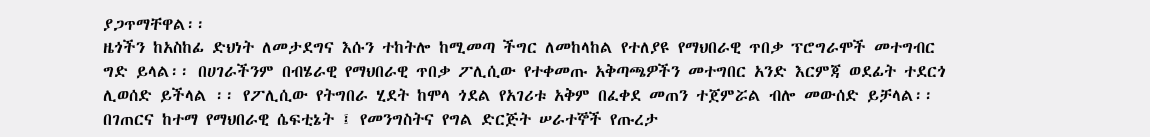ያጋጥማቸዋል፡፡
ዜጎችን ከአስከፊ ድህነት ለመታደግና እሱን ተከትሎ ከሚመጣ ችግር ለመከላከል የተለያዩ የማህበራዊ ጥበቃ ፕሮግራሞች መተግብር ግድ ይላል፡፡ በሀገራችንም በብሄራዊ የማህበራዊ ጥበቃ ፖሊሲው የተቀመጡ አቅጣጫዎችን መተግበር አንድ እርምጃ ወደፊት ተደርጎ ሊወሰድ ይችላል ፡፡ የፖሊሲው የትግበራ ሂደት ከሞላ ጎደል የአገሪቱ አቅም በፈቀደ መጠን ተጀምሯል ብሎ መውሰድ ይቻላል፡፡ በገጠርና ከተማ የማህበራዊ ሴፍቲኔት ፤ የመንግስትና የግል ድርጅት ሠራተኞች የጡረታ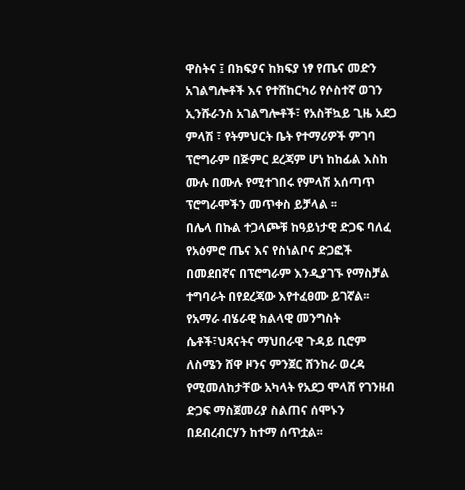ዋስትና ፤ በክፍያና ከክፍያ ነፃ የጤና መድን አገልግሎቶች እና የተሸከርካሪ የሶስተኛ ወገን ኢንሹራንስ አገልግሎቶች፣ የአስቸኳይ ጊዜ አደጋ ምላሽ ፣ የትምህርት ቤት የተማሪዎች ምገባ ፕሮግራም በጅምር ደረጃም ሆነ ከከፊል እስከ ሙሉ በሙሉ የሚተገበሩ የምላሽ አሰጣጥ ፕሮግራሞችን መጥቀስ ይቻላል ፡፡
በሌላ በኩል ተጋላጮቹ ከዓይነታዊ ድጋፍ ባለፈ የአዕምሮ ጤና እና የስነልቦና ድጋፎች በመደበኛና በፕሮግራም እንዲያገኙ የማስቻል ተግባራት በየደረጃው እየተፈፀሙ ይገኛል፡፡
የአማራ ብሄራዊ ክልላዊ መንግስት ሴቶች፣ህጻናትና ማህበራዊ ጉዳይ ቢሮም ለስሜን ሸዋ ዞንና ምንጀር ሸንከራ ወረዳ የሚመለከታቸው አካላት የአደጋ ሞላሸ የገንዘብ ድጋፍ ማስጀመሪያ ስልጠና ሰሞኑን በደብረብርሃን ከተማ ሰጥቷል፡፡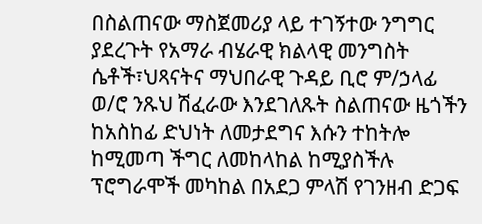በስልጠናው ማስጀመሪያ ላይ ተገኝተው ንግግር ያደረጉት የአማራ ብሄራዊ ክልላዊ መንግስት ሴቶች፣ህጻናትና ማህበራዊ ጉዳይ ቢሮ ም/ኃላፊ ወ/ሮ ንጹህ ሽፈራው እንደገለጹት ስልጠናው ዜጎችን ከአስከፊ ድህነት ለመታደግና እሱን ተከትሎ ከሚመጣ ችግር ለመከላከል ከሚያስችሉ ፕሮግራሞች መካከል በአደጋ ምላሽ የገንዘብ ድጋፍ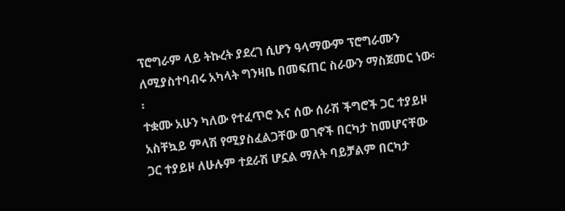ፕሮግራም ላይ ትኩረት ያደረገ ሲሆን ዓላማውም ፕሮግራሙን ለሚያስተባብሩ አካላት ግንዛቤ በመፍጠር ስራውን ማስጀመር ነው፡፡
ተቋሙ አሁን ካለው የተፈጥሮ እና ሰው ሰራሽ ችግሮች ጋር ተያይዞ አስቸኳይ ምላሽ የሚያስፈልጋቸው ወገኖች በርካታ ከመሆናቸው ጋር ተያይዞ ለሁሉም ተደራሽ ሆኗል ማለት ባይቻልም በርካታ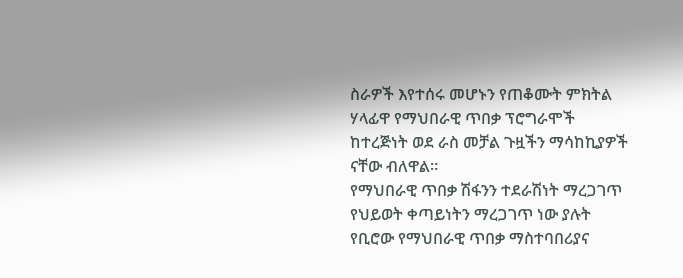ስራዎች እየተሰሩ መሆኑን የጠቆሙት ምክትል ሃላፊዋ የማህበራዊ ጥበቃ ፕሮግራሞች ከተረጅነት ወደ ራስ መቻል ጉዟችን ማሳከኪያዎች ናቸው ብለዋል፡፡
የማህበራዊ ጥበቃ ሽፋንን ተደራሽነት ማረጋገጥ የህይወት ቀጣይነትን ማረጋገጥ ነው ያሉት የቢሮው የማህበራዊ ጥበቃ ማስተባበሪያና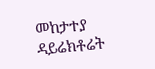መከታተያ ዳይሬክቶሬት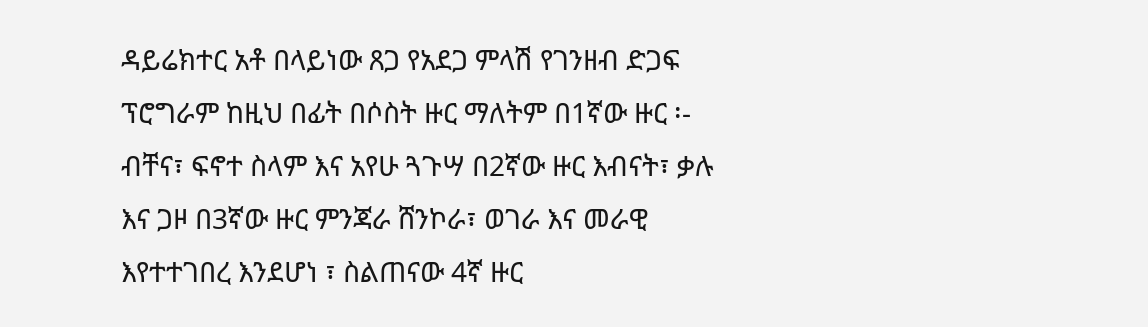ዳይሬክተር አቶ በላይነው ጸጋ የአደጋ ምላሽ የገንዘብ ድጋፍ ፕሮግራም ከዚህ በፊት በሶስት ዙር ማለትም በ1ኛው ዙር ፡- ብቸና፣ ፍኖተ ስላም እና አየሁ ጓጉሣ በ2ኛው ዙር እብናት፣ ቃሉ እና ጋዞ በ3ኛው ዙር ምንጃራ ሸንኮራ፣ ወገራ እና መራዊ እየተተገበረ እንደሆነ ፣ ስልጠናው 4ኛ ዙር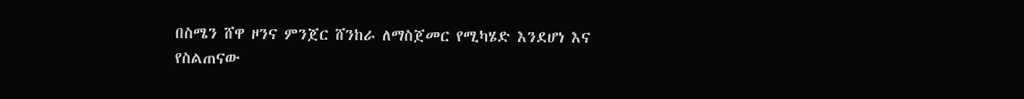በስሜን ሸዋ ዞንና ምንጀር ሸንከራ ለማስጀመር የሚካሄድ እንደሆነ እና
የስልጠናው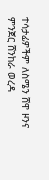ተሳታፊዎችም ለስሜን ሸዋ ዞንና ምንጀር ሸንከራ ወረዳ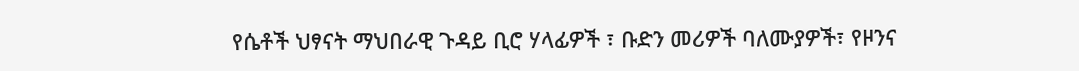የሴቶች ህፃናት ማህበራዊ ጉዳይ ቢሮ ሃላፊዎች ፣ ቡድን መሪዎች ባለሙያዎች፣ የዞንና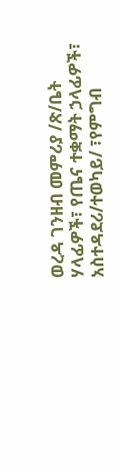ወረዳ ገንዘብ መምሪያ /ጽ/ቤት ሃላፊዎች፣ የጤና ተቋማት ኃላፊዎች፣ አስተዳደሪ/ተወካይ/ ፣የምግብ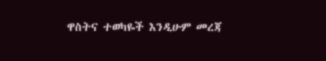ዋስትና ተወካዬች እንዲሁም መረጃ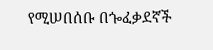የሚሠበሰቡ በጐፈቃደኛች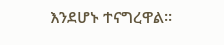እንደሆኑ ተናግረዋል፡፡